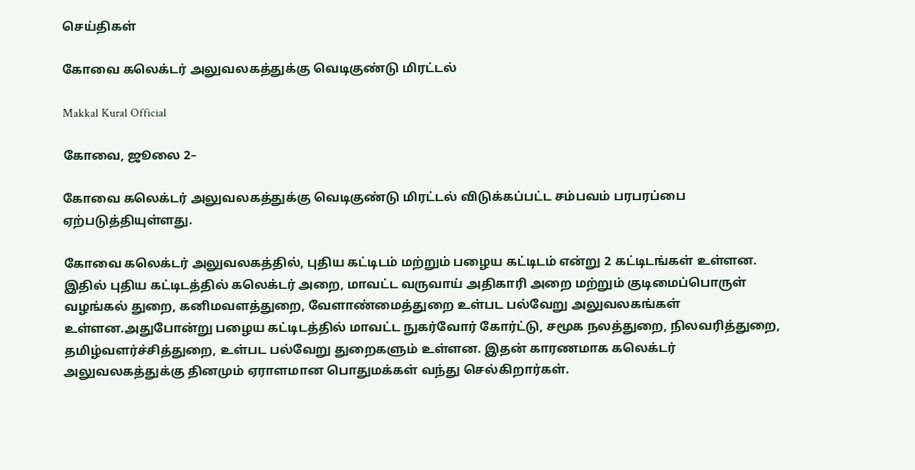செய்திகள்

கோவை கலெக்டர் அலுவலகத்துக்கு வெடிகுண்டு மிரட்டல்

Makkal Kural Official

கோவை, ஜூலை 2–

கோவை கலெக்டர் அலுவலகத்துக்கு வெடிகுண்டு மிரட்டல் விடுக்கப்பட்ட சம்பவம் பரபரப்பை ஏற்படுத்தியுள்ளது.

கோவை கலெக்டர் அலுவலகத்தில், புதிய கட்டிடம் மற்றும் பழைய கட்டிடம் என்று 2 கட்டிடங்கள் உள்ளன. இதில் புதிய கட்டிடத்தில் கலெக்டர் அறை, மாவட்ட வருவாய் அதிகாரி அறை மற்றும் குடிமைப்பொருள் வழங்கல் துறை, கனிமவளத்துறை, வேளாண்மைத்துறை உள்பட பல்வேறு அலுவலகங்கள் உள்ளன.அதுபோன்று பழைய கட்டிடத்தில் மாவட்ட நுகர்வோர் கோர்ட்டு, சமூக நலத்துறை, நிலவரித்துறை, தமிழ்வளர்ச்சித்துறை, உள்பட பல்வேறு துறைகளும் உள்ளன. இதன் காரணமாக கலெக்டர் அலுவலகத்துக்கு தினமும் ஏராளமான பொதுமக்கள் வந்து செல்கிறார்கள்.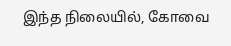இந்த நிலையில், கோவை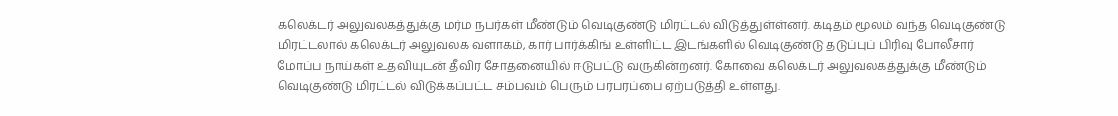கலெக்டர் அலுவலகத்துக்கு மர்ம நபர்கள் மீண்டும் வெடிகுண்டு மிரட்டல் விடுத்துள்ள்னர். கடிதம் மூலம் வந்த வெடிகுண்டு மிரட்டலால் கலெக்டர் அலுவலக வளாகம், கார் பார்க்கிங் உள்ளிட்ட இடங்களில் வெடிகுண்டு தடுப்புப் பிரிவு போலீசார் மோப்ப நாய்கள் உதவியுடன் தீவிர சோதனையில் ஈடுபட்டு வருகின்றனர். கோவை கலெக்டர் அலுவலகத்துக்கு மீண்டும் வெடிகுண்டு மிரட்டல் விடுக்கப்பட்ட சம்பவம் பெரும் பரபரப்பை ஏற்படுத்தி உள்ளது.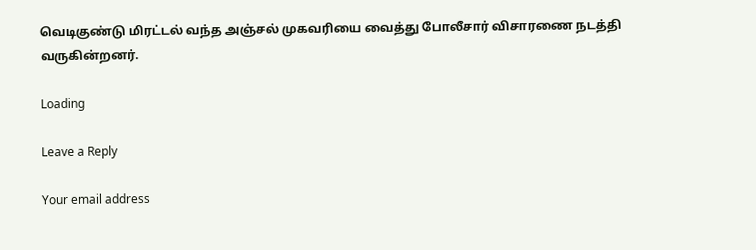வெடிகுண்டு மிரட்டல் வந்த அஞ்சல் முகவரியை வைத்து போலீசார் விசாரணை நடத்தி வருகின்றனர்.

Loading

Leave a Reply

Your email address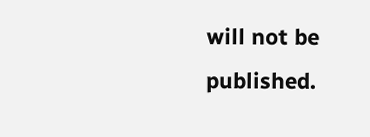will not be published.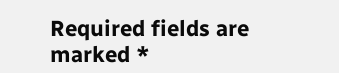Required fields are marked *